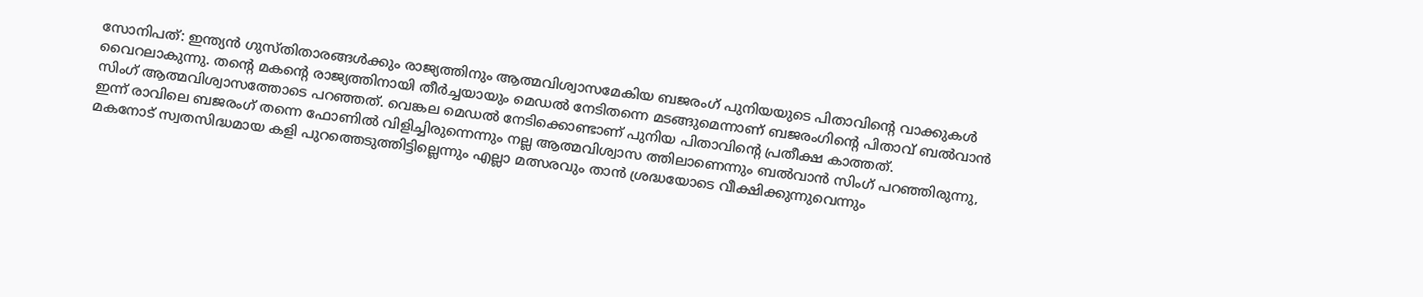സോനിപത്: ഇന്ത്യൻ ഗുസ്തിതാരങ്ങൾക്കും രാജ്യത്തിനും ആത്മവിശ്വാസമേകിയ ബജരംഗ് പുനിയയുടെ പിതാവിന്റെ വാക്കുകൾ വൈറലാകുന്നു. തന്റെ മകന്റെ രാജ്യത്തിനായി തീർച്ചയായും മെഡൽ നേടിതന്നെ മടങ്ങുമെന്നാണ് ബജരംഗിന്റെ പിതാവ് ബൽവാൻ സിംഗ് ആത്മവിശ്വാസത്തോടെ പറഞ്ഞത്. വെങ്കല മെഡൽ നേടിക്കൊണ്ടാണ് പുനിയ പിതാവിന്റെ പ്രതീക്ഷ കാത്തത്.
ഇന്ന് രാവിലെ ബജരംഗ് തന്നെ ഫോണിൽ വിളിച്ചിരുന്നെന്നും നല്ല ആത്മവിശ്വാസ ത്തിലാണെന്നും ബൽവാൻ സിംഗ് പറഞ്ഞിരുന്നു, മകനോട് സ്വതസിദ്ധമായ കളി പുറത്തെടുത്തിട്ടില്ലെന്നും എല്ലാ മത്സരവും താൻ ശ്രദ്ധയോടെ വീക്ഷിക്കുന്നുവെന്നും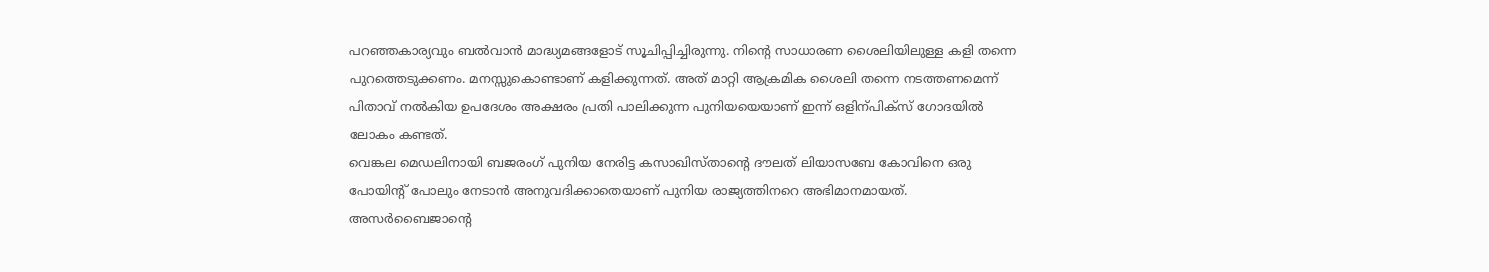പറഞ്ഞകാര്യവും ബൽവാൻ മാദ്ധ്യമങ്ങളോട് സൂചിപ്പിച്ചിരുന്നു. നിന്റെ സാധാരണ ശൈലിയിലുള്ള കളി തന്നെ പുറത്തെടുക്കണം. മനസ്സുകൊണ്ടാണ് കളിക്കുന്നത്. അത് മാറ്റി ആക്രമിക ശൈലി തന്നെ നടത്തണമെന്ന് പിതാവ് നൽകിയ ഉപദേശം അക്ഷരം പ്രതി പാലിക്കുന്ന പുനിയയെയാണ് ഇന്ന് ഒളിന്പിക്സ് ഗോദയിൽ ലോകം കണ്ടത്.
വെങ്കല മെഡലിനായി ബജരംഗ് പുനിയ നേരിട്ട കസാഖിസ്താന്റെ ദൗലത് ലിയാസബേ കോവിനെ ഒരു പോയിന്റ് പോലും നേടാൻ അനുവദിക്കാതെയാണ് പുനിയ രാജ്യത്തിനറെ അഭിമാനമായത്. അസർബൈജാന്റെ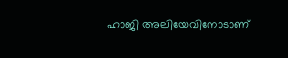ഹാജി അലിയേവിനോടാണ്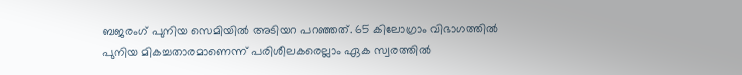ബജരംഗ് പുനിയ സെമിയിൽ അടിയറ പറഞ്ഞത്. 65 കിലോഗ്രാം വിഭാഗത്തിൽ പുനിയ മികച്ചതാരമാണെന്ന് പരിശീലകരെല്ലാം ഏക സ്വരത്തിൽ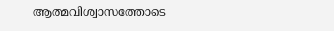ആത്മവിശ്വാസത്തോടെ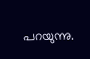പറയുന്നു.